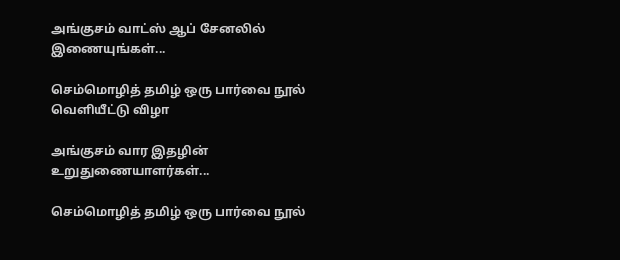அங்குசம் வாட்ஸ் ஆப் சேனலில் இணையுங்கள்...

செம்மொழித் தமிழ் ஒரு பார்வை நூல் வெளியீட்டு விழா

அங்குசம் வார இதழின் உறுதுணையாளர்கள்...

செம்மொழித் தமிழ் ஒரு பார்வை நூல்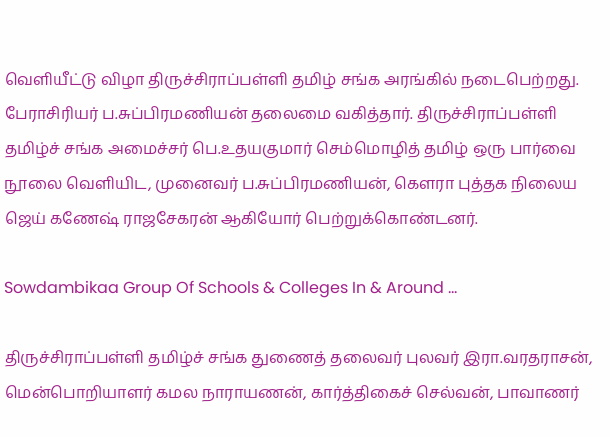வெளியீட்டு விழா திருச்சிராப்பள்ளி தமிழ் சங்க அரங்கில் நடைபெற்றது. பேராசிரியர் ப.சுப்பிரமணியன் தலைமை வகித்தார். திருச்சிராப்பள்ளி தமிழ்ச் சங்க அமைச்சர் பெ.உதயகுமார் செம்மொழித் தமிழ் ஒரு பார்வை நூலை வெளியிட, முனைவர் ப.சுப்பிரமணியன், கௌரா புத்தக நிலைய ஜெய் கணேஷ் ராஜசேகரன் ஆகியோர் பெற்றுக்கொண்டனர்.

Sowdambikaa Group Of Schools & Colleges In & Around ...

திருச்சிராப்பள்ளி தமிழ்ச் சங்க துணைத் தலைவர் புலவர் இரா.வரதராசன், மென்பொறியாளர் கமல நாராயணன், கார்த்திகைச் செல்வன், பாவாணர்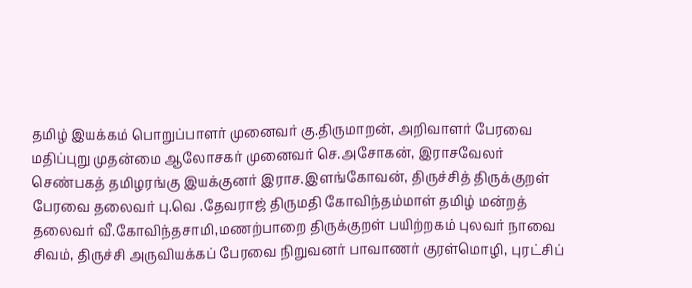தமிழ் இயக்கம் பொறுப்பாளர் முனைவர் கு.திருமாறன், அறிவாளர் பேரவை மதிப்புறு முதன்மை ஆலோசகர் முனைவர் செ.அசோகன், இராசவேலர் செண்பகத் தமிழரங்கு இயக்குனர் இராச.இளங்கோவன், திருச்சித் திருக்குறள் பேரவை தலைவர் பு.வெ .தேவராஜ் திருமதி கோவிந்தம்மாள் தமிழ் மன்றத் தலைவர் வீ.கோவிந்தசாமி,மணற்பாறை திருக்குறள் பயிற்றகம் புலவர் நாவை சிவம், திருச்சி அருவியக்கப் பேரவை நிறுவனர் பாவாணர் குரள்மொழி, புரட்சிப்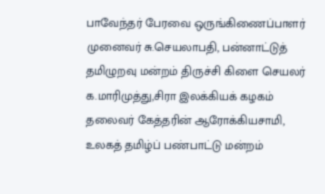பாவேந்தர் பேரவை ஒருங்கிணைப்பாளர் முனைவர் சு.செயலாபதி, பன்னாட்டுத் தமிழுறவு மன்றம் திருச்சி கிளை செயலர் க.மாரிமுத்து,சிரா இலக்கியக் கழகம் தலைவர் கேத்தரின் ஆரோக்கியசாமி, உலகத் தமிழ்ப் பண்பாட்டு மன்றம்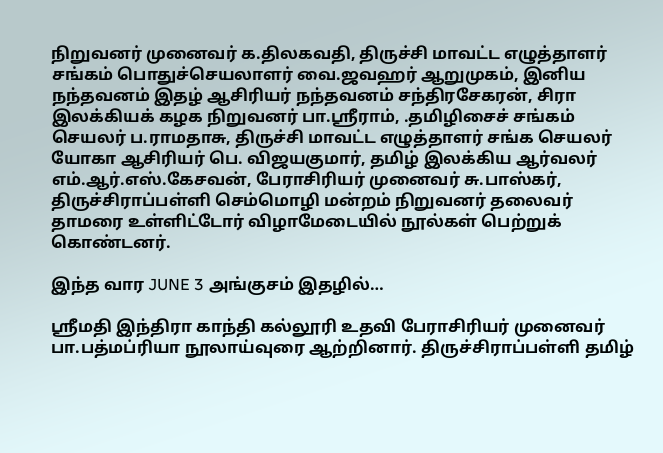நிறுவனர் முனைவர் க.திலகவதி, திருச்சி மாவட்ட எழுத்தாளர் சங்கம் பொதுச்செயலாளர் வை.ஜவஹர் ஆறுமுகம், இனிய நந்தவனம் இதழ் ஆசிரியர் நந்தவனம் சந்திரசேகரன், சிரா இலக்கியக் கழக நிறுவனர் பா.ஸ்ரீராம், .தமிழிசைச் சங்கம் செயலர் ப.ராமதாசு, திருச்சி மாவட்ட எழுத்தாளர் சங்க செயலர் யோகா ஆசிரியர் பெ. விஜயகுமார், தமிழ் இலக்கிய ஆர்வலர் எம்.ஆர்.எஸ்.கேசவன், பேராசிரியர் முனைவர் சு.பாஸ்கர், திருச்சிராப்பள்ளி செம்மொழி மன்றம் நிறுவனர் தலைவர் தாமரை உள்ளிட்டோர் விழாமேடையில் நூல்கள் பெற்றுக் கொண்டனர்.

இந்த வார JUNE 3 அங்குசம் இதழில்…

ஸ்ரீமதி இந்திரா காந்தி கல்லூரி உதவி பேராசிரியர் முனைவர் பா.பத்மப்ரியா நூலாய்வுரை ஆற்றினார். திருச்சிராப்பள்ளி தமிழ்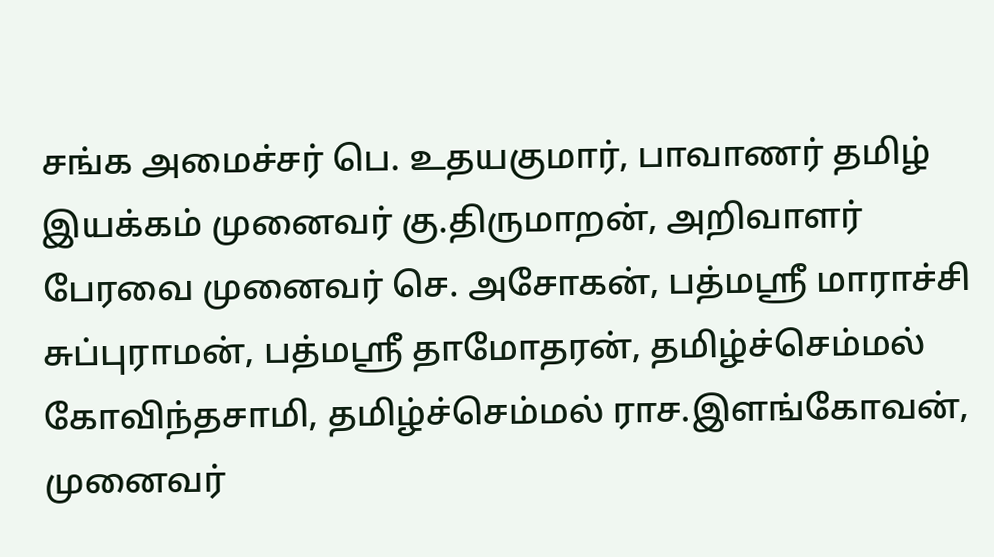சங்க அமைச்சர் பெ. உதயகுமார், பாவாணர் தமிழ் இயக்கம் முனைவர் கு.திருமாறன், அறிவாளர் பேரவை முனைவர் செ. அசோகன், பத்மஸ்ரீ மாராச்சி சுப்புராமன், பத்மஸ்ரீ தாமோதரன், தமிழ்ச்செம்மல் கோவிந்தசாமி, தமிழ்ச்செம்மல் ராச.இளங்கோவன், முனைவர்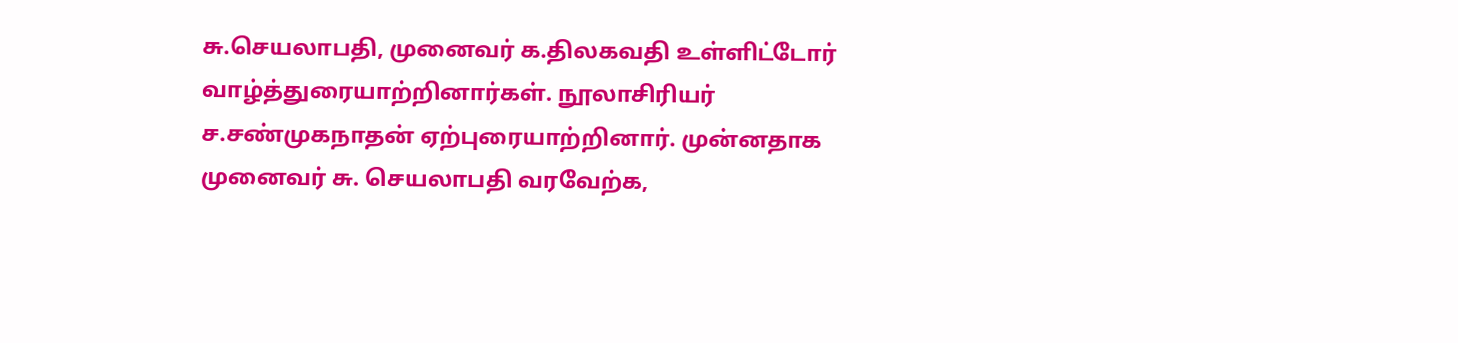சு.செயலாபதி, முனைவர் க.திலகவதி உள்ளிட்டோர் வாழ்த்துரையாற்றினார்கள். நூலாசிரியர் ச.சண்முகநாதன் ஏற்புரையாற்றினார். முன்னதாக முனைவர் சு. செயலாபதி வரவேற்க,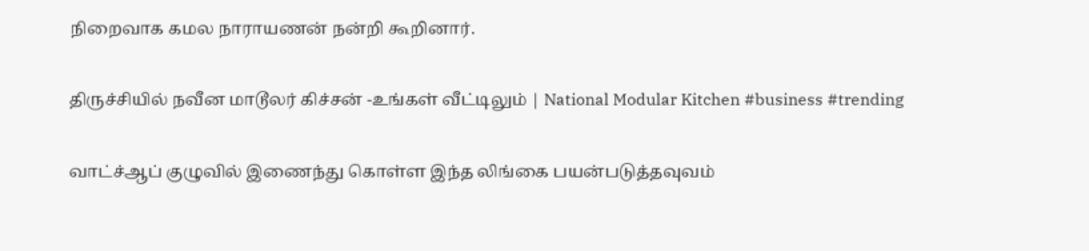நிறைவாக கமல நாராயணன் நன்றி கூறினார்.

திருச்சியில் நவீன மாடூலர் கிச்சன் -உங்கள் வீட்டிலும் | National Modular Kitchen #business #trending

வாட்ச்ஆப் குழுவில் இணைந்து கொள்ள இந்த லிங்கை பயன்படுத்தவுவம்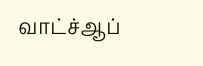வாட்ச்ஆப்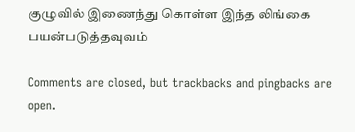குழுவில் இணைந்து கொள்ள இந்த லிங்கை பயன்படுத்தவுவம்

Comments are closed, but trackbacks and pingbacks are open.